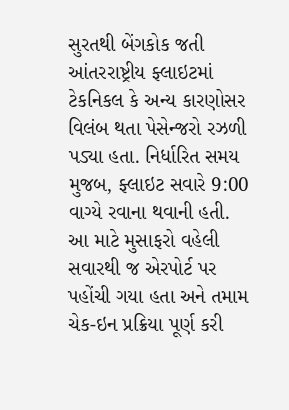સુરતથી બેંગકોક જતી આંતરરાષ્ટ્રીય ફ્લાઇટમાં ટેકનિકલ કે અન્ય કારણોસર વિલંબ થતા પેસેન્જરો રઝળી પડ્યા હતા. નિર્ધારિત સમય મુજબ, ફ્લાઇટ સવારે 9:00 વાગ્યે રવાના થવાની હતી. આ માટે મુસાફરો વહેલી સવારથી જ એરપોર્ટ પર પહોંચી ગયા હતા અને તમામ ચેક-ઇન પ્રક્રિયા પૂર્ણ કરી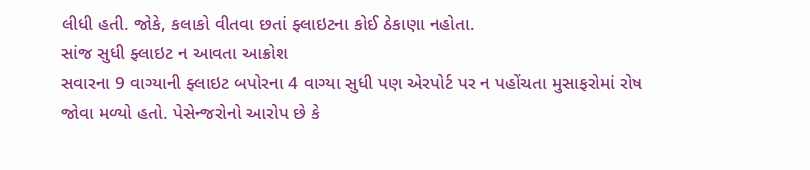લીધી હતી. જોકે, કલાકો વીતવા છતાં ફ્લાઇટના કોઈ ઠેકાણા નહોતા.
સાંજ સુધી ફ્લાઇટ ન આવતા આક્રોશ
સવારના 9 વાગ્યાની ફ્લાઇટ બપોરના 4 વાગ્યા સુધી પણ એરપોર્ટ પર ન પહોંચતા મુસાફરોમાં રોષ જોવા મળ્યો હતો. પેસેન્જરોનો આરોપ છે કે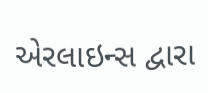એરલાઇન્સ દ્વારા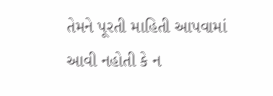તેમને પૂરતી માહિતી આપવામાં આવી નહોતી કે ન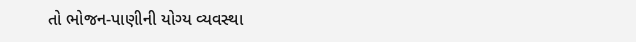તો ભોજન-પાણીની યોગ્ય વ્યવસ્થા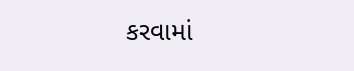કરવામાં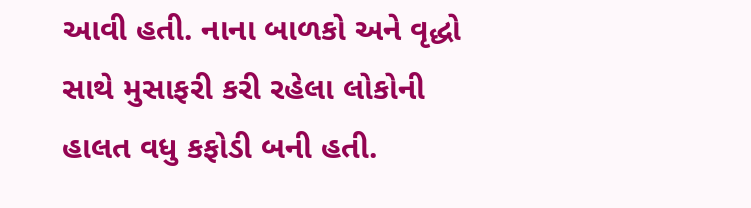આવી હતી. નાના બાળકો અને વૃદ્ધો સાથે મુસાફરી કરી રહેલા લોકોની હાલત વધુ કફોડી બની હતી.